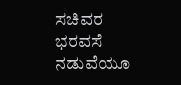ಸಚಿವರ ಭರವಸೆ ನಡುವೆಯೂ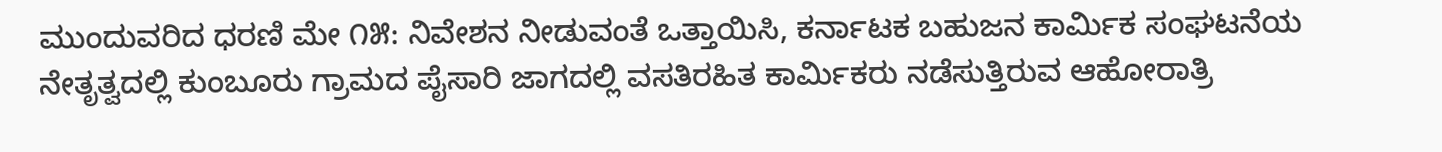ಮುಂದುವರಿದ ಧರಣಿ ಮೇ ೧೫: ನಿವೇಶನ ನೀಡುವಂತೆ ಒತ್ತಾಯಿಸಿ, ಕರ್ನಾಟಕ ಬಹುಜನ ಕಾರ್ಮಿಕ ಸಂಘಟನೆಯ ನೇತೃತ್ವದಲ್ಲಿ ಕುಂಬೂರು ಗ್ರಾಮದ ಪೈಸಾರಿ ಜಾಗದಲ್ಲಿ ವಸತಿರಹಿತ ಕಾರ್ಮಿಕರು ನಡೆಸುತ್ತಿರುವ ಆಹೋರಾತ್ರಿ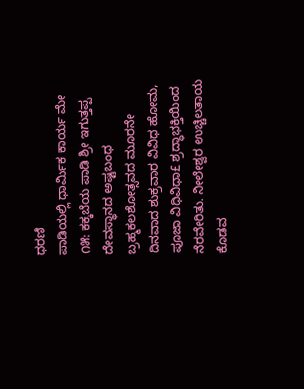ಧರಣಿ
ಪಾಡಿಯಲ್ಲಿ ಧಾರ್ಮಿಕ ಕಾರ್ಯ ಮೇ ೧೫: ಕಕ್ಕಬೆಯ ಪಾಡಿ ಶ್ರೀ ಇಗುತ್ತಪ್ಪ ದೇವಸ್ಥಾನದ ಅಷ್ಟಬಂಧ ಬ್ರಹ್ಮಕಲಶೋತ್ಸವದ ಮೂರನೇ ದಿನವಾದ ಶುಕ್ರವಾರ ವಿವಿಧ ಹೋಮ, ಪೂಜಾ ವಿಧಿವಿಧಾ£ ಶ್ರದ್ಧಾಭಕ್ತಿಯಿಂದ ನೆರವೇರಿತು. ನೀಲೇಶ್ವರ ಉಚ್ಚಿಲತಾಯ
ಕೊಡವ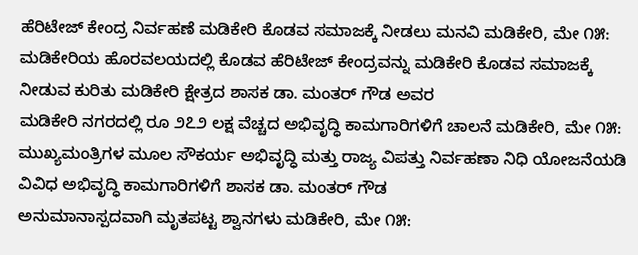ಹೆರಿಟೇಜ್ ಕೇಂದ್ರ ನಿರ್ವಹಣೆ ಮಡಿಕೇರಿ ಕೊಡವ ಸಮಾಜಕ್ಕೆ ನೀಡಲು ಮನವಿ ಮಡಿಕೇರಿ, ಮೇ ೧೫: ಮಡಿಕೇರಿಯ ಹೊರವಲಯದಲ್ಲಿ ಕೊಡವ ಹೆರಿಟೇಜ್ ಕೇಂದ್ರವನ್ನು ಮಡಿಕೇರಿ ಕೊಡವ ಸಮಾಜಕ್ಕೆ ನೀಡುವ ಕುರಿತು ಮಡಿಕೇರಿ ಕ್ಷೇತ್ರದ ಶಾಸಕ ಡಾ. ಮಂತರ್ ಗೌಡ ಅವರ
ಮಡಿಕೇರಿ ನಗರದಲ್ಲಿ ರೂ ೨೭೨ ಲಕ್ಷ ವೆಚ್ಚದ ಅಭಿವೃದ್ಧಿ ಕಾಮಗಾರಿಗಳಿಗೆ ಚಾಲನೆ ಮಡಿಕೇರಿ, ಮೇ ೧೫: ಮುಖ್ಯಮಂತ್ರಿಗಳ ಮೂಲ ಸೌಕರ್ಯ ಅಭಿವೃದ್ಧಿ ಮತ್ತು ರಾಜ್ಯ ವಿಪತ್ತು ನಿರ್ವಹಣಾ ನಿಧಿ ಯೋಜನೆಯಡಿ ವಿವಿಧ ಅಭಿವೃದ್ಧಿ ಕಾಮಗಾರಿಗಳಿಗೆ ಶಾಸಕ ಡಾ. ಮಂತರ್ ಗೌಡ
ಅನುಮಾನಾಸ್ಪದವಾಗಿ ಮೃತಪಟ್ಟ ಶ್ವಾನಗಳು ಮಡಿಕೇರಿ, ಮೇ ೧೫: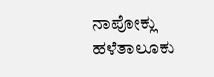ನಾಪೋಕ್ಲು ಹಳೆತಾಲೂಕು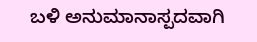ಬಳಿ ಅನುಮಾನಾಸ್ಪದವಾಗಿ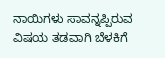ನಾಯಿಗಳು ಸಾವನ್ನಪ್ಪಿರುವ ವಿಷಯ ತಡವಾಗಿ ಬೆಳಕಿಗೆ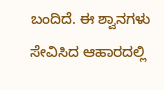ಬಂದಿದೆ. ಈ ಶ್ವಾನಗಳು ಸೇವಿಸಿದ ಆಹಾರದಲ್ಲಿ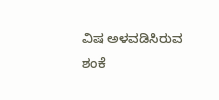ವಿಷ ಅಳವಡಿಸಿರುವ ಶಂಕೆ